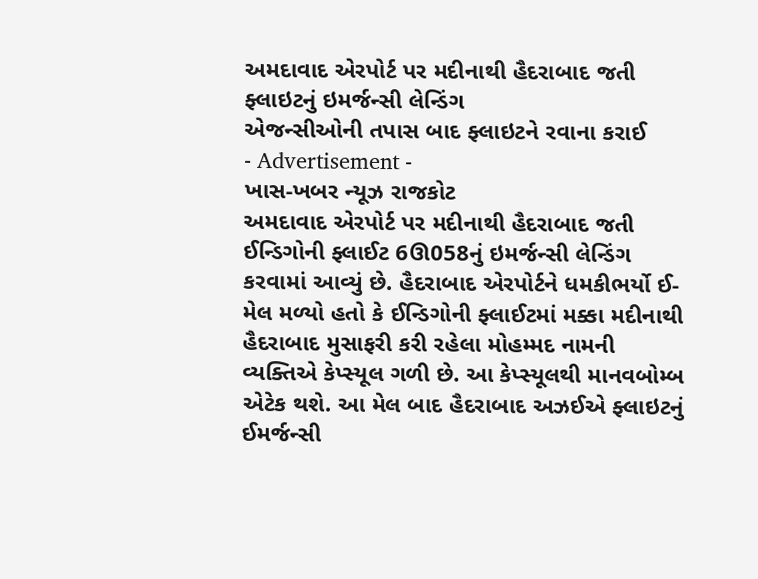અમદાવાદ એરપોર્ટ પર મદીનાથી હૈદરાબાદ જતી ફ્લાઇટનું ઇમર્જન્સી લેન્ડિંગ
એજન્સીઓની તપાસ બાદ ફ્લાઇટને રવાના કરાઈ
- Advertisement -
ખાસ-ખબર ન્યૂઝ રાજકોટ
અમદાવાદ એરપોર્ટ પર મદીનાથી હૈદરાબાદ જતી ઈન્ડિગોની ફ્લાઈટ 6ઊ058નું ઇમર્જન્સી લેન્ડિંગ કરવામાં આવ્યું છે. હૈદરાબાદ એરપોર્ટને ધમકીભર્યો ઈ-મેલ મળ્યો હતો કે ઈન્ડિગોની ફ્લાઈટમાં મક્કા મદીનાથી હૈદરાબાદ મુસાફરી કરી રહેલા મોહમ્મદ નામની વ્યક્તિએ કેપ્સ્યૂલ ગળી છે. આ કેપ્સ્યૂલથી માનવબોમ્બ એટેક થશે. આ મેલ બાદ હૈદરાબાદ અઝઈએ ફ્લાઇટનું ઈમર્જન્સી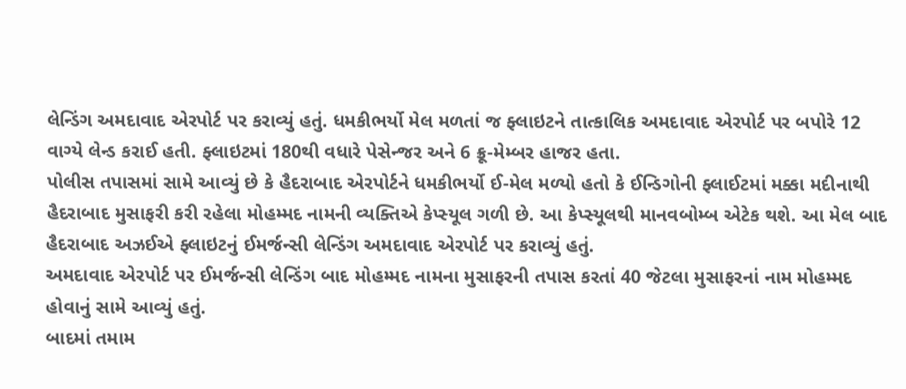લેન્ડિંગ અમદાવાદ એરપોર્ટ પર કરાવ્યું હતું. ધમકીભર્યો મેલ મળતાં જ ફ્લાઇટને તાત્કાલિક અમદાવાદ એરપોર્ટ પર બપોરે 12 વાગ્યે લેન્ડ કરાઈ હતી. ફ્લાઇટમાં 180થી વધારે પેસેન્જર અને 6 ક્રૂ-મેમ્બર હાજર હતા.
પોલીસ તપાસમાં સામે આવ્યું છે કે હૈદરાબાદ એરપોર્ટને ધમકીભર્યો ઈ-મેલ મળ્યો હતો કે ઈન્ડિગોની ફ્લાઈટમાં મક્કા મદીનાથી હૈદરાબાદ મુસાફરી કરી રહેલા મોહમ્મદ નામની વ્યક્તિએ કેપ્સ્યૂલ ગળી છે. આ કેપ્સ્યૂલથી માનવબોમ્બ એટેક થશે. આ મેલ બાદ હૈદરાબાદ અઝઈએ ફ્લાઇટનું ઈમર્જન્સી લેન્ડિંગ અમદાવાદ એરપોર્ટ પર કરાવ્યું હતું.
અમદાવાદ એરપોર્ટ પર ઈમર્જન્સી લેન્ડિંગ બાદ મોહમ્મદ નામના મુસાફરની તપાસ કરતાં 40 જેટલા મુસાફરનાં નામ મોહમ્મદ હોવાનું સામે આવ્યું હતું.
બાદમાં તમામ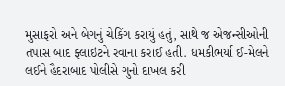મુસાફરો અને બેગનું ચેકિંગ કરાયું હતું, સાથે જ એજન્સીઓની તપાસ બાદ ફ્લાઇટને રવાના કરાઈ હતી. ધમકીભર્યા ઈ-મેલને લઈને હૈદરાબાદ પોલીસે ગુનો દાખલ કરી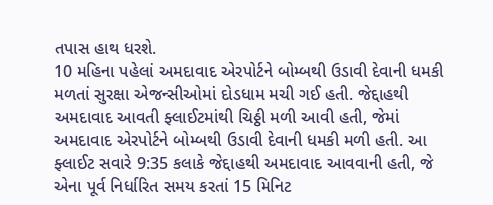તપાસ હાથ ધરશે.
10 મહિના પહેલાં અમદાવાદ એરપોર્ટને બોમ્બથી ઉડાવી દેવાની ધમકી મળતાં સુરક્ષા એજન્સીઓમાં દોડધામ મચી ગઈ હતી. જેદ્દાહથી અમદાવાદ આવતી ફ્લાઈટમાંથી ચિઠ્ઠી મળી આવી હતી, જેમાં અમદાવાદ એરપોર્ટને બોમ્બથી ઉડાવી દેવાની ધમકી મળી હતી. આ ફ્લાઈટ સવારે 9:35 કલાકે જેદ્દાહથી અમદાવાદ આવવાની હતી, જે એના પૂર્વ નિર્ધારિત સમય કરતાં 15 મિનિટ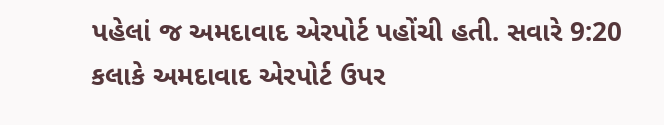પહેલાં જ અમદાવાદ એરપોર્ટ પહોંચી હતી. સવારે 9:20 કલાકે અમદાવાદ એરપોર્ટ ઉપર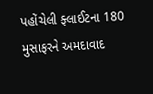પહોંચેલી ફ્લાઈટના 180 મુસાફરને અમદાવાદ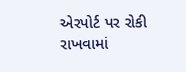એરપોર્ટ પર રોકી રાખવામાં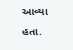આવ્યા હતા.